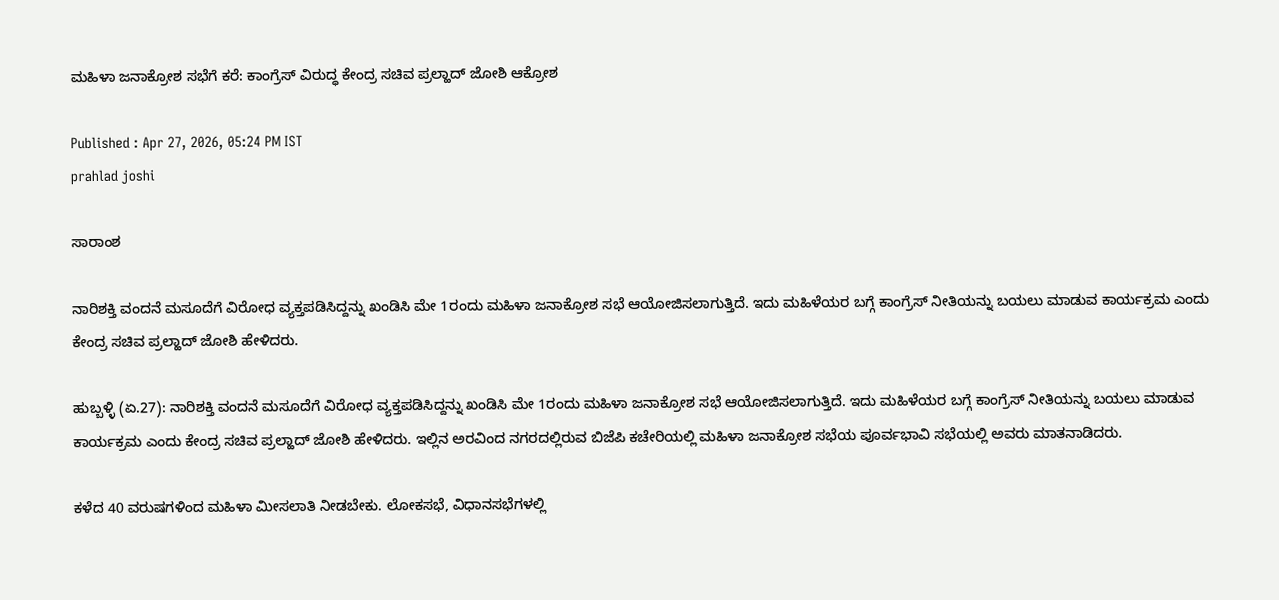ಮಹಿಳಾ ಜನಾಕ್ರೋಶ ಸಭೆಗೆ ಕರೆ: ಕಾಂಗ್ರೆಸ್ ವಿರುದ್ಧ ಕೇಂದ್ರ ಸಚಿವ ಪ್ರಲ್ಹಾದ್ ಜೋಶಿ ಆಕ್ರೋಶ

Published : Apr 27, 2026, 05:24 PM IST
prahlad joshi

ಸಾರಾಂಶ

ನಾರಿಶಕ್ತಿ ವಂದನೆ ಮಸೂದೆಗೆ ವಿರೋಧ ವ್ಯಕ್ತಪಡಿಸಿದ್ದನ್ನು ಖಂಡಿಸಿ ಮೇ 1ರಂದು ಮಹಿಳಾ ಜನಾಕ್ರೋಶ ಸಭೆ ಆಯೋಜಿಸಲಾಗುತ್ತಿದೆ. ಇದು ಮಹಿಳೆಯರ ಬಗ್ಗೆ ಕಾಂಗ್ರೆಸ್‌ ನೀತಿಯನ್ನು ಬಯಲು ಮಾಡುವ ಕಾರ್ಯಕ್ರಮ ಎಂದು ಕೇಂದ್ರ ಸಚಿವ ಪ್ರಲ್ಹಾದ್ ಜೋಶಿ ಹೇಳಿದರು.

ಹುಬ್ಬಳ್ಳಿ (ಏ.27): ನಾರಿಶಕ್ತಿ ವಂದನೆ ಮಸೂದೆಗೆ ವಿರೋಧ ವ್ಯಕ್ತಪಡಿಸಿದ್ದನ್ನು ಖಂಡಿಸಿ ಮೇ 1ರಂದು ಮಹಿಳಾ ಜನಾಕ್ರೋಶ ಸಭೆ ಆಯೋಜಿಸಲಾಗುತ್ತಿದೆ. ಇದು ಮಹಿಳೆಯರ ಬಗ್ಗೆ ಕಾಂಗ್ರೆಸ್‌ ನೀತಿಯನ್ನು ಬಯಲು ಮಾಡುವ ಕಾರ್ಯಕ್ರಮ ಎಂದು ಕೇಂದ್ರ ಸಚಿವ ಪ್ರಲ್ಹಾದ್ ಜೋಶಿ ಹೇಳಿದರು. ಇಲ್ಲಿನ ಅರವಿಂದ ನಗರದಲ್ಲಿರುವ ಬಿಜೆಪಿ ಕಚೇರಿಯಲ್ಲಿ ಮಹಿಳಾ ಜನಾಕ್ರೋಶ ಸಭೆಯ ಪೂರ್ವಭಾವಿ ಸಭೆಯಲ್ಲಿ ಅವರು ಮಾತನಾಡಿದರು.

ಕಳೆದ 40 ವರುಷಗಳಿಂದ ಮಹಿಳಾ ಮೀಸಲಾತಿ ನೀಡಬೇಕು. ಲೋಕಸಭೆ, ವಿಧಾನಸಭೆಗಳಲ್ಲಿ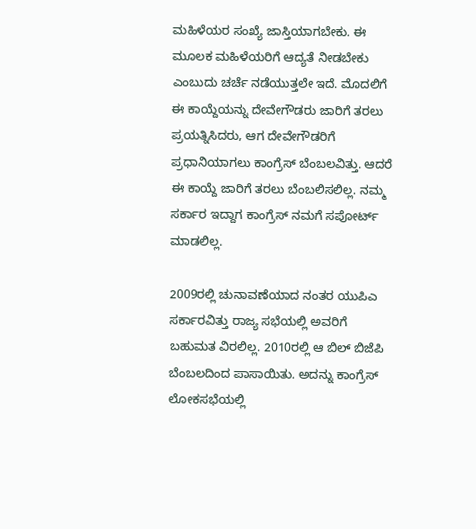ಮಹಿಳೆಯರ ಸಂಖ್ಯೆ ಜಾಸ್ತಿಯಾಗಬೇಕು. ಈ ಮೂಲಕ ಮಹಿಳೆಯರಿಗೆ ಆದ್ಯತೆ ನೀಡಬೇಕು ಎಂಬುದು ಚರ್ಚೆ ನಡೆಯುತ್ತಲೇ ಇದೆ. ಮೊದಲಿಗೆ ಈ ಕಾಯ್ದೆಯನ್ನು ದೇವೇಗೌಡರು ಜಾರಿಗೆ ತರಲು ಪ್ರಯತ್ನಿಸಿದರು, ಆಗ ದೇವೇಗೌಡರಿಗೆ ಪ್ರಧಾನಿಯಾಗಲು ಕಾಂಗ್ರೆಸ್ ಬೆಂಬಲವಿತ್ತು. ಆದರೆ ಈ ಕಾಯ್ದೆ ಜಾರಿಗೆ ತರಲು ಬೆಂಬಲಿಸಲಿಲ್ಲ. ನಮ್ಮ ಸರ್ಕಾರ ಇದ್ದಾಗ ಕಾಂಗ್ರೆಸ್ ನಮಗೆ ಸಪೋರ್ಟ್ ಮಾಡಲಿಲ್ಲ.

2009ರಲ್ಲಿ ಚುನಾವಣೆಯಾದ ನಂತರ ಯುಪಿಎ ಸರ್ಕಾರವಿತ್ತು ರಾಜ್ಯ ಸಭೆಯಲ್ಲಿ ಅವರಿಗೆ ಬಹುಮತ ವಿರಲಿಲ್ಲ. 2010ರಲ್ಲಿ ಆ ಬಿಲ್ ಬಿಜೆಪಿ ಬೆಂಬಲದಿಂದ ಪಾಸಾಯಿತು. ಅದನ್ನು ಕಾಂಗ್ರೆಸ್ ಲೋಕಸಭೆಯಲ್ಲಿ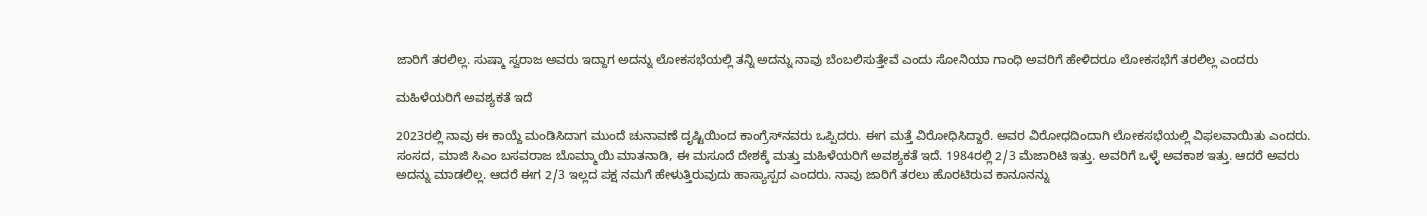ಜಾರಿಗೆ ತರಲಿಲ್ಲ. ಸುಷ್ಮಾ ಸ್ವರಾಜ ಅವರು ಇದ್ದಾಗ ಅದನ್ನು ಲೋಕಸಭೆಯಲ್ಲಿ ತನ್ನಿ ಅದನ್ನು ನಾವು ಬೆಂಬಲಿಸುತ್ತೇವೆ ಎಂದು ಸೋನಿಯಾ ಗಾಂಧಿ ಅವರಿಗೆ ಹೇಳಿದರೂ ಲೋಕಸಭೆಗೆ ತರಲಿಲ್ಲ ಎಂದರು

ಮಹಿಳೆಯರಿಗೆ ಅವಶ್ಯಕತೆ ಇದೆ

2023ರಲ್ಲಿ ನಾವು ಈ ಕಾಯ್ದೆ ಮಂಡಿಸಿದಾಗ ಮುಂದೆ ಚುನಾವಣೆ ದೃಷ್ಟಿಯಿಂದ ಕಾಂಗ್ರೆಸ್‌ನವರು ಒಪ್ಪಿದರು. ಈಗ ಮತ್ತೆ ವಿರೋಧಿಸಿದ್ದಾರೆ. ಅವರ ವಿರೋಧದಿಂದಾಗಿ ಲೋಕಸಭೆಯಲ್ಲಿ ವಿಫಲವಾಯಿತು ಎಂದರು. ಸಂಸದ, ಮಾಜಿ ಸಿಎಂ ಬಸವರಾಜ ಬೊಮ್ಮಾಯಿ ಮಾತನಾಡಿ, ಈ ಮಸೂದೆ ದೇಶಕ್ಕೆ ಮತ್ತು ಮಹಿಳೆಯರಿಗೆ ಅವಶ್ಯಕತೆ ಇದೆ. 1984ರಲ್ಲಿ 2/3 ಮೆಜಾರಿಟಿ ಇತ್ತು. ಅವರಿಗೆ ಒಳ್ಳೆ ಅವಕಾಶ ಇತ್ತು. ಆದರೆ ಅವರು ಅದನ್ನು ಮಾಡಲಿಲ್ಲ. ಆದರೆ ಈಗ 2/3 ಇಲ್ಲದ ಪಕ್ಷ ನಮಗೆ ಹೇಳುತ್ತಿರುವುದು ಹಾಸ್ಯಾಸ್ಪದ ಎಂದರು. ನಾವು ಜಾರಿಗೆ ತರಲು ಹೊರಟಿರುವ ಕಾನೂನನ್ನು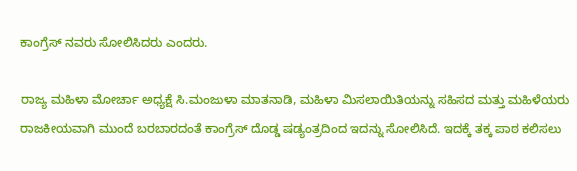ಕಾಂಗ್ರೆಸ್ ನವರು ಸೋಲಿಸಿದರು ಎಂದರು.

ರಾಜ್ಯ ಮಹಿಳಾ ಮೋರ್ಚಾ ಅಧ್ಯಕ್ಷೆ ಸಿ.ಮಂಜುಳಾ ಮಾತನಾಡಿ, ಮಹಿಳಾ ಮಿಸಲಾಯಿತಿಯನ್ನು ಸಹಿಸದ ಮತ್ತು ಮಹಿಳೆಯರು ರಾಜಕೀಯವಾಗಿ ಮುಂದೆ ಬರಬಾರದಂತೆ ಕಾಂಗ್ರೆಸ್ ದೊಡ್ಡ ಷಡ್ಯಂತ್ರದಿಂದ ಇದನ್ನು ಸೋಲಿಸಿದೆ. ಇದಕ್ಕೆ ತಕ್ಕ ಪಾಠ ಕಲಿಸಲು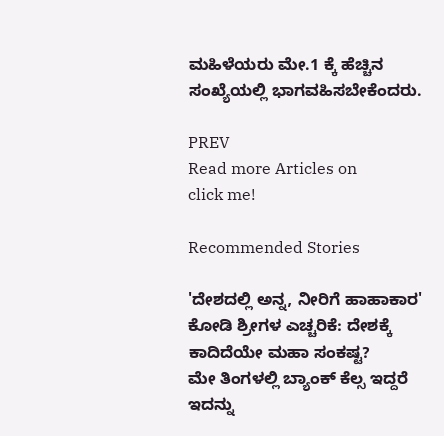ಮಹಿಳೆಯರು ಮೇ.1 ಕ್ಕೆ ಹೆಚ್ಚಿನ ಸಂಖ್ಯೆಯಲ್ಲಿ ಭಾಗವಹಿಸಬೇಕೆಂದರು.

PREV
Read more Articles on
click me!

Recommended Stories

'ದೇಶದಲ್ಲಿ ಅನ್ನ, ನೀರಿಗೆ ಹಾಹಾಕಾರ' ಕೋಡಿ ಶ್ರೀಗಳ ಎಚ್ಚರಿಕೆ: ದೇಶಕ್ಕೆ ಕಾದಿದೆಯೇ ಮಹಾ ಸಂಕಷ್ಟ?
ಮೇ ತಿಂಗಳಲ್ಲಿ ಬ್ಯಾಂಕ್ ಕೆಲ್ಸ ಇದ್ದರೆ ಇದನ್ನು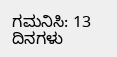ಗಮನಿಸಿ: 13 ದಿನಗಳು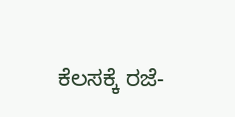ಕೆಲಸಕ್ಕೆ ರಜೆ-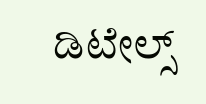ಡಿಟೇಲ್ಸ್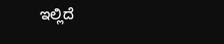ಇಲ್ಲಿದೆ